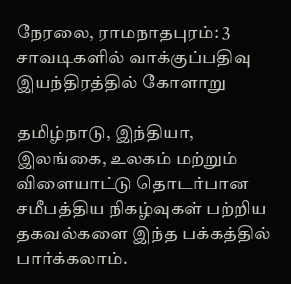நேரலை, ராமநாதபுரம்: 3 சாவடிகளில் வாக்குப்பதிவு இயந்திரத்தில் கோளாறு

தமிழ்நாடு, இந்தியா, இலங்கை, உலகம் மற்றும் விளையாட்டு தொடர்பான சமீபத்திய நிகழ்வுகள் பற்றிய தகவல்களை இந்த பக்கத்தில் பார்க்கலாம்.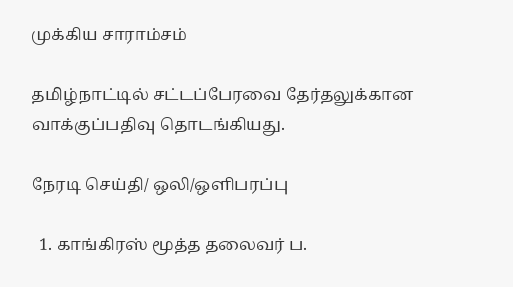முக்கிய சாராம்சம்

தமிழ்நாட்டில் சட்டப்பேரவை தேர்தலுக்கான வாக்குப்பதிவு தொடங்கியது.

நேரடி செய்தி/ ஒலி/ஒளிபரப்பு

  1. காங்கிரஸ் மூத்த தலைவர் ப.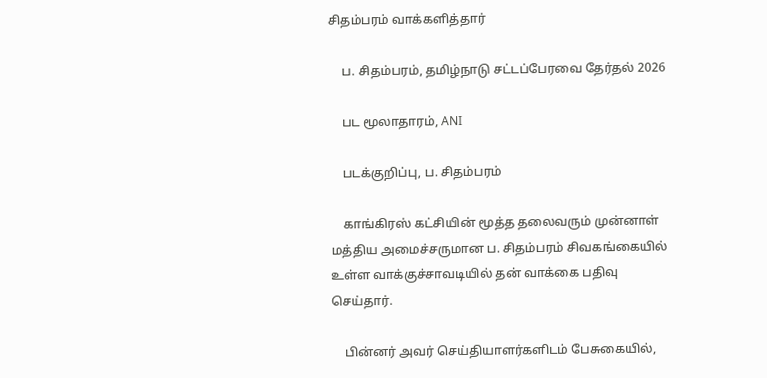சிதம்பரம் வாக்களித்தார்

    ப. சிதம்பரம், தமிழ்நாடு சட்டப்பேரவை தேர்தல் 2026

    பட மூலாதாரம், ANI

    படக்குறிப்பு, ப. சிதம்பரம்

    காங்கிரஸ் கட்சியின் மூத்த தலைவரும் முன்னாள் மத்திய அமைச்சருமான ப. சிதம்பரம் சிவகங்கையில் உள்ள வாக்குச்சாவடியில் தன் வாக்கை பதிவு செய்தார்.

    பின்னர் அவர் செய்தியாளர்களிடம் பேசுகையில்,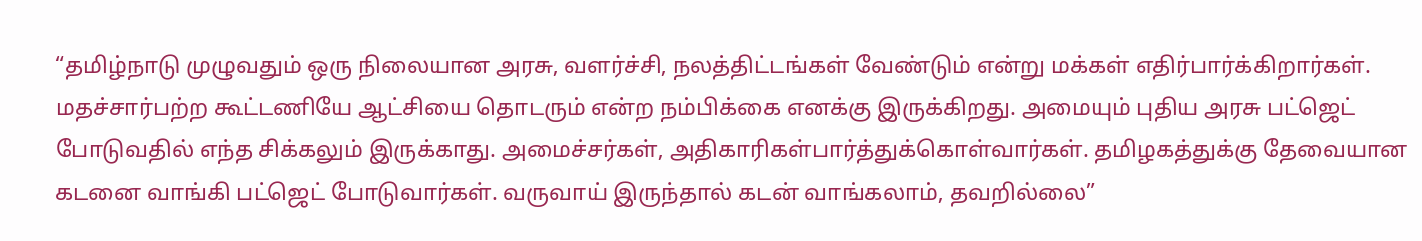“தமிழ்நாடு முழுவதும் ஒரு நிலையான அரசு, வளர்ச்சி, நலத்திட்டங்கள் வேண்டும் என்று மக்கள் எதிர்பார்க்கிறார்கள். மதச்சார்பற்ற கூட்டணியே ஆட்சியை தொடரும் என்ற நம்பிக்கை எனக்கு இருக்கிறது. அமையும் புதிய அரசு பட்ஜெட் போடுவதில் எந்த சிக்கலும் இருக்காது. அமைச்சர்கள், அதிகாரிகள்பார்த்துக்கொள்வார்கள். தமிழகத்துக்கு தேவையான கடனை வாங்கி பட்ஜெட் போடுவார்கள். வருவாய் இருந்தால் கடன் வாங்கலாம், தவறில்லை”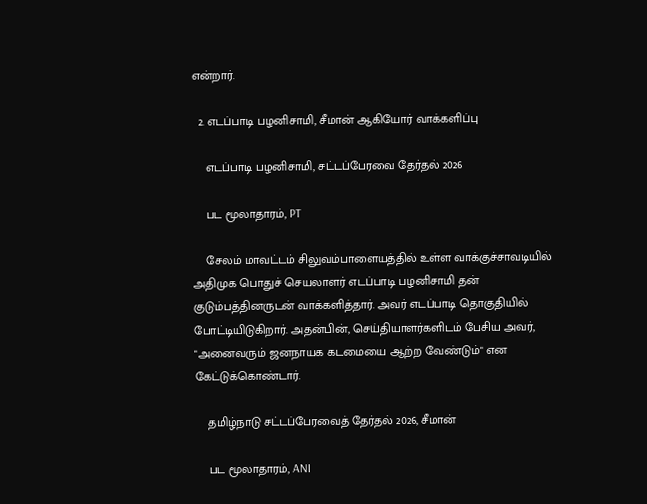என்றார்.

  2. எடப்பாடி பழனிசாமி, சீமான் ஆகியோர் வாக்களிப்பு

    எடப்பாடி பழனிசாமி, சட்டப்பேரவை தேர்தல் 2026

    பட மூலாதாரம், PT

    சேலம் மாவட்டம் சிலுவம்பாளையத்தில் உள்ள வாக்குச்சாவடியில் அதிமுக பொதுச் செயலாளர் எடப்பாடி பழனிசாமி தன் குடும்பத்தினருடன் வாக்களித்தார். அவர் எடப்பாடி தொகுதியில் போட்டியிடுகிறார். அதன்பின், செய்தியாளர்களிடம் பேசிய அவர், "அனைவரும் ஜனநாயக கடமையை ஆற்ற வேண்டும்" என கேட்டுக்கொண்டார்.

    தமிழ்நாடு சட்டப்பேரவைத் தேர்தல் 2026, சீமான்

    பட மூலாதாரம், ANI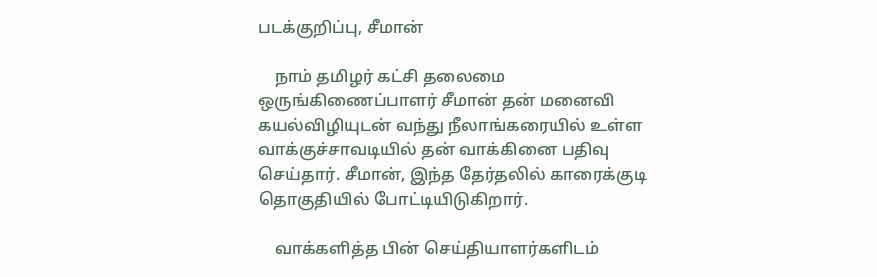படக்குறிப்பு, சீமான்

    நாம் தமிழர் கட்சி தலைமை ஒருங்கிணைப்பாளர் சீமான் தன் மனைவி கயல்விழியுடன் வந்து நீலாங்கரையில் உள்ள வாக்குச்சாவடியில் தன் வாக்கினை பதிவு செய்தார். சீமான், இந்த தேர்தலில் காரைக்குடி தொகுதியில் போட்டியிடுகிறார்.

    வாக்களித்த பின் செய்தியாளர்களிடம்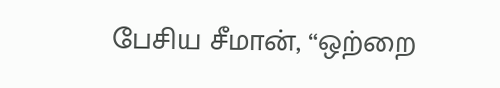பேசிய சீமான், “ஒற்றை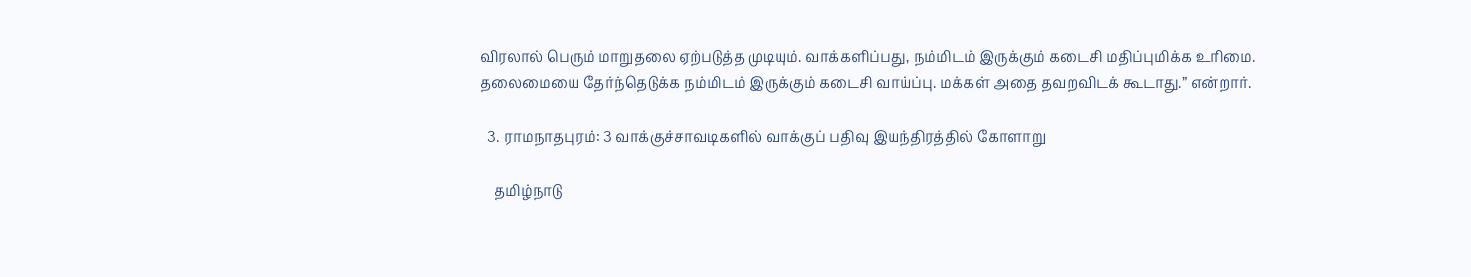விரலால் பெரும் மாறுதலை ஏற்படுத்த முடியும். வாக்களிப்பது, நம்மிடம் இருக்கும் கடைசி மதிப்புமிக்க உரிமை. தலைமையை தேர்ந்தெடுக்க நம்மிடம் இருக்கும் கடைசி வாய்ப்பு. மக்கள் அதை தவறவிடக் கூடாது.” என்றார்.

  3. ராமநாதபுரம்: 3 வாக்குச்சாவடிகளில் வாக்குப் பதிவு இயந்திரத்தில் கோளாறு

    தமிழ்நாடு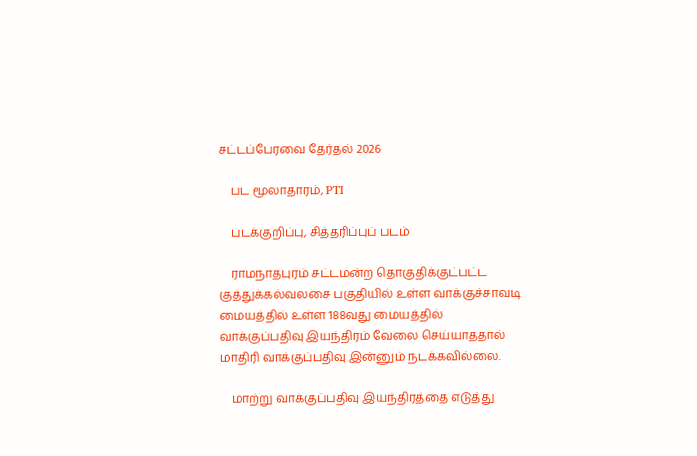சட்டப்பேரவை தேர்தல் 2026

    பட மூலாதாரம், PTI

    படக்குறிப்பு, சித்தரிப்புப் படம்

    ராமநாதபுரம் சட்டமன்ற தொகுதிக்குட்பட்ட குத்துக்கல்வலசை பகுதியில் உள்ள வாக்குச்சாவடி மையத்தில் உள்ள 188வது மையத்தில் வாக்குப்பதிவு இயந்திரம் வேலை செய்யாததால் மாதிரி வாக்குப்பதிவு இன்னும் நடக்கவில்லை.

    மாற்று வாக்குப்பதிவு இயந்திரத்தை எடுத்து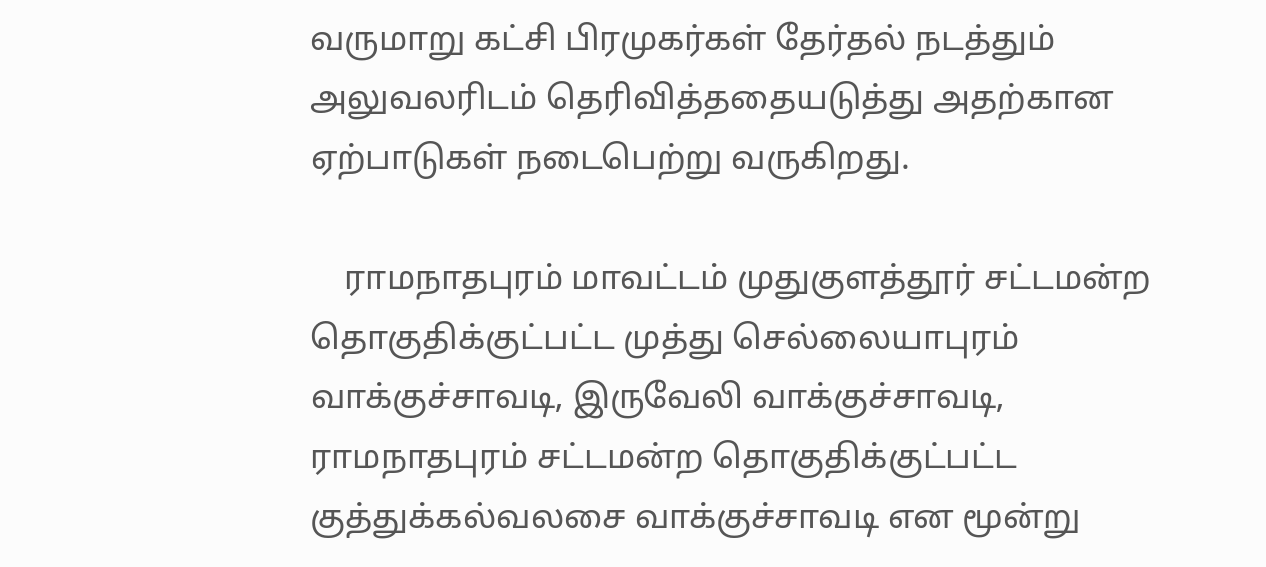வருமாறு கட்சி பிரமுகர்கள் தேர்தல் நடத்தும் அலுவலரிடம் தெரிவித்ததையடுத்து அதற்கான ஏற்பாடுகள் நடைபெற்று வருகிறது.

    ராமநாதபுரம் மாவட்டம் முதுகுளத்தூர் சட்டமன்ற தொகுதிக்குட்பட்ட முத்து செல்லையாபுரம் வாக்குச்சாவடி, இருவேலி வாக்குச்சாவடி, ராமநாதபுரம் சட்டமன்ற தொகுதிக்குட்பட்ட குத்துக்கல்வலசை வாக்குச்சாவடி என மூன்று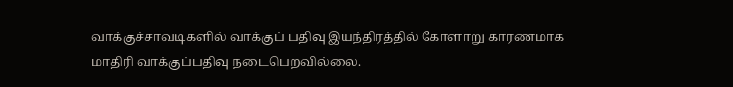வாக்குச்சாவடிகளில் வாக்குப் பதிவு இயந்திரத்தில் கோளாறு காரணமாக மாதிரி வாக்குப்பதிவு நடைபெறவில்லை.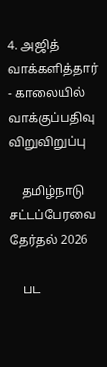4. அஜித் வாக்களித்தார் - காலையில் வாக்குப்பதிவு விறுவிறுப்பு

    தமிழ்நாடு சட்டப்பேரவை தேர்தல் 2026

    பட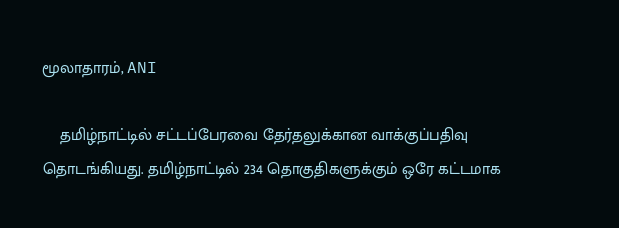மூலாதாரம், ANI

    தமிழ்நாட்டில் சட்டப்பேரவை தேர்தலுக்கான வாக்குப்பதிவு தொடங்கியது. தமிழ்நாட்டில் 234 தொகுதிகளுக்கும் ஒரே கட்டமாக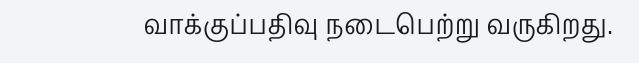வாக்குப்பதிவு நடைபெற்று வருகிறது.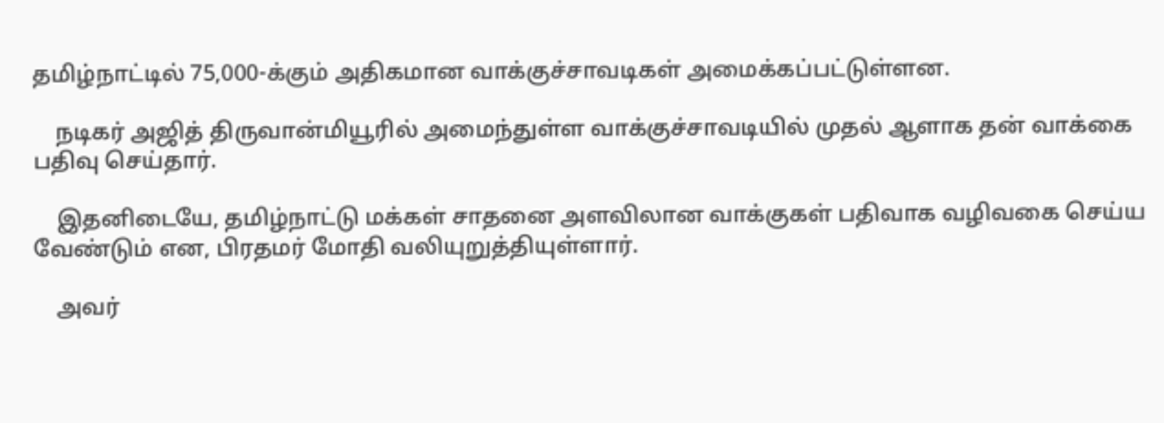தமிழ்நாட்டில் 75,000-க்கும் அதிகமான வாக்குச்சாவடிகள் அமைக்கப்பட்டுள்ளன.

    நடிகர் அஜித் திருவான்மியூரில் அமைந்துள்ள வாக்குச்சாவடியில் முதல் ஆளாக தன் வாக்கை பதிவு செய்தார்.

    இதனிடையே, தமிழ்நாட்டு மக்கள் சாதனை அளவிலான வாக்குகள் பதிவாக வழிவகை செய்ய வேண்டும் என, பிரதமர் மோதி வலியுறுத்தியுள்ளார்.

    அவர்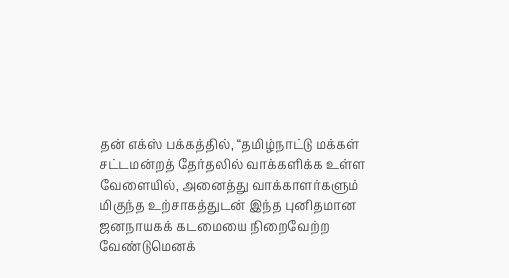தன் எக்ஸ் பக்கத்தில், “தமிழ்நாட்டு மக்கள் சட்டமன்றத் தேர்தலில் வாக்களிக்க உள்ள வேளையில், அனைத்து வாக்காளர்களும் மிகுந்த உற்சாகத்துடன் இந்த புனிதமான ஜனநாயகக் கடமையை நிறைவேற்ற வேண்டுமெனக்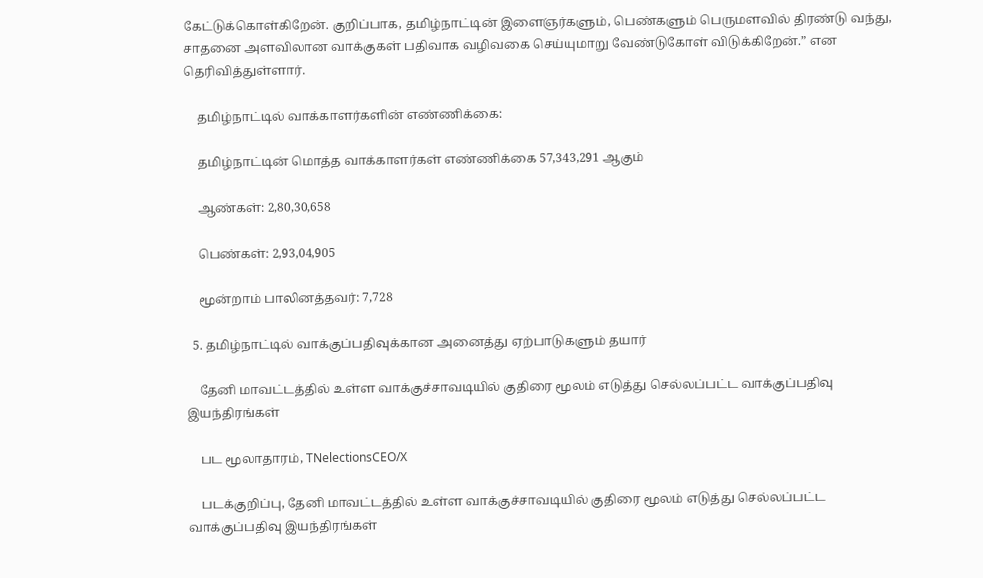கேட்டுக்கொள்கிறேன். குறிப்பாக, தமிழ்நாட்டின் இளைஞர்களும், பெண்களும் பெருமளவில் திரண்டு வந்து, சாதனை அளவிலான வாக்குகள் பதிவாக வழிவகை செய்யுமாறு வேண்டுகோள் விடுக்கிறேன்.” என தெரிவித்துள்ளார்.

    தமிழ்நாட்டில் வாக்காளர்களின் எண்ணிக்கை:

    தமிழ்நாட்டின் மொத்த வாக்காளர்கள் எண்ணிக்கை 57,343,291 ஆகும்

    ஆண்கள்: 2,80,30,658

    பெண்கள்: 2,93,04,905

    மூன்றாம் பாலினத்தவர்: 7,728

  5. தமிழ்நாட்டில் வாக்குப்பதிவுக்கான அனைத்து ஏற்பாடுகளும் தயார்

    தேனி மாவட்டத்தில் உள்ள வாக்குச்சாவடியில் குதிரை மூலம் எடுத்து செல்லப்பட்ட வாக்குப்பதிவு இயந்திரங்கள்

    பட மூலாதாரம், TNelectionsCEO/X

    படக்குறிப்பு, தேனி மாவட்டத்தில் உள்ள வாக்குச்சாவடியில் குதிரை மூலம் எடுத்து செல்லப்பட்ட வாக்குப்பதிவு இயந்திரங்கள்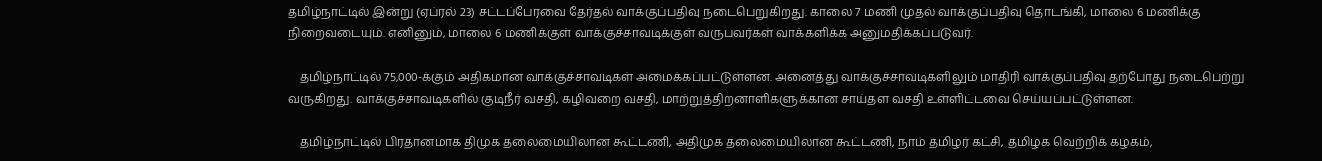தமிழ்நாட்டில் இன்று (ஏப்ரல் 23) சட்டப்பேரவை தேர்தல் வாக்குப்பதிவு நடைபெறுகிறது. காலை 7 மணி முதல் வாக்குப்பதிவு தொடங்கி, மாலை 6 மணிக்கு நிறைவடையும். எனினும், மாலை 6 மணிக்குள் வாக்குச்சாவடிக்குள் வருபவர்கள் வாக்களிக்க அனுமதிக்கப்படுவர்.

    தமிழ்நாட்டில் 75,000-க்கும் அதிகமான வாக்குச்சாவடிகள் அமைக்கப்பட்டுள்ளன. அனைத்து வாக்குச்சாவடிகளிலும் மாதிரி வாக்குப்பதிவு தற்போது நடைபெற்று வருகிறது. வாக்குச்சாவடிகளில் குடிநீர் வசதி, கழிவறை வசதி, மாற்றுத்திறனாளிகளுக்கான சாய்தள வசதி உள்ளிட்டவை செய்யப்பட்டுள்ளன.

    தமிழ்நாட்டில் பிரதானமாக திமுக தலைமையிலான கூட்டணி, அதிமுக தலைமையிலான கூட்டணி, நாம் தமிழர் கட்சி, தமிழக வெற்றிக் கழகம்,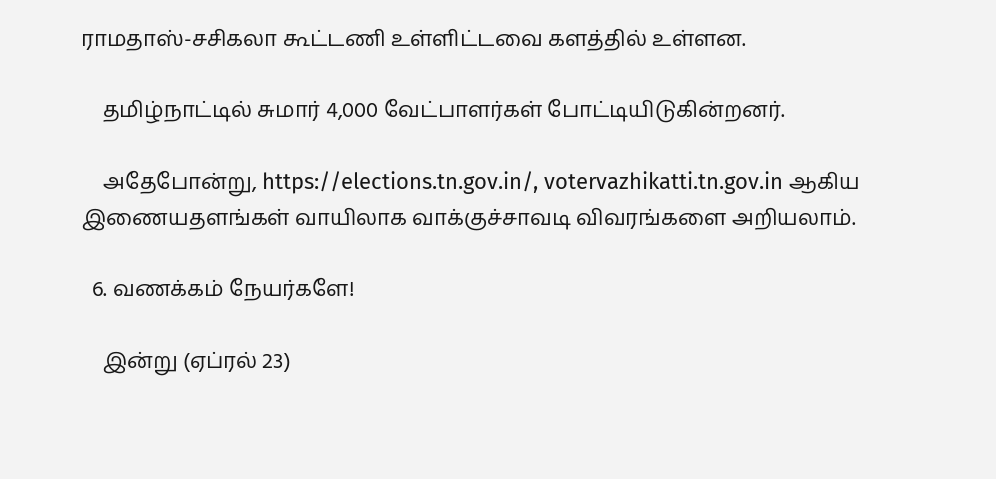ராமதாஸ்-சசிகலா கூட்டணி உள்ளிட்டவை களத்தில் உள்ளன.

    தமிழ்நாட்டில் சுமார் 4,000 வேட்பாளர்கள் போட்டியிடுகின்றனர்.

    அதேபோன்று, https://elections.tn.gov.in/, votervazhikatti.tn.gov.in ஆகிய இணையதளங்கள் வாயிலாக வாக்குச்சாவடி விவரங்களை அறியலாம்.

  6. வணக்கம் நேயர்களே!

    இன்று (ஏப்ரல் 23)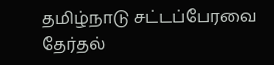தமிழ்நாடு சட்டப்பேரவை தேர்தல்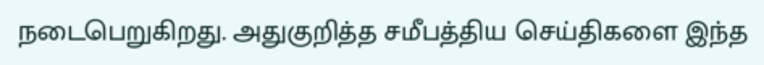நடைபெறுகிறது. அதுகுறித்த சமீபத்திய செய்திகளை இந்த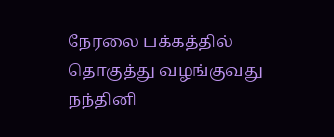நேரலை பக்கத்தில் தொகுத்து வழங்குவது நந்தினி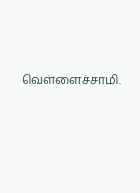வெள்ளைச்சாமி.